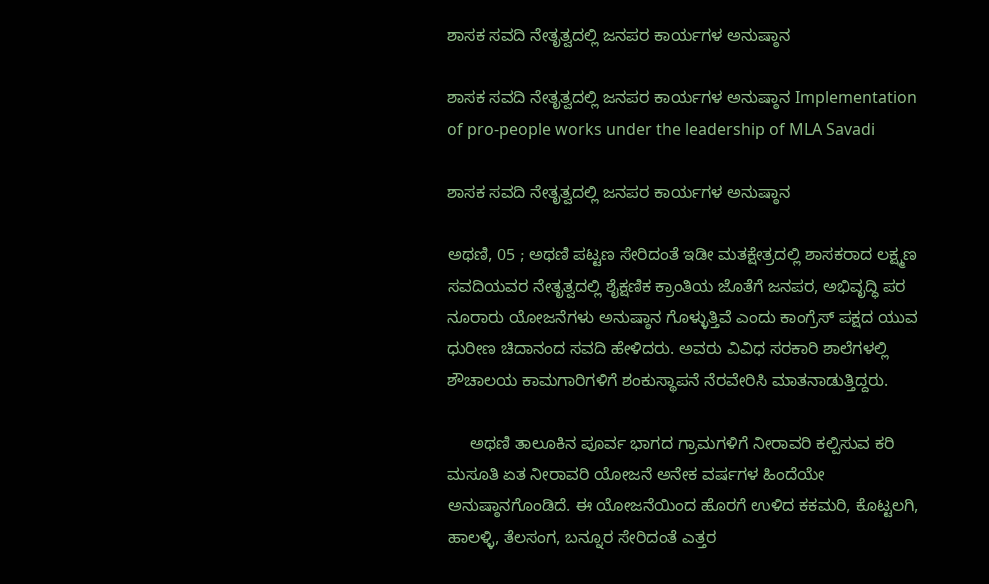ಶಾಸಕ ಸವದಿ ನೇತೃತ್ವದಲ್ಲಿ ಜನಪರ ಕಾರ್ಯಗಳ ಅನುಷ್ಠಾನ

ಶಾಸಕ ಸವದಿ ನೇತೃತ್ವದಲ್ಲಿ ಜನಪರ ಕಾರ್ಯಗಳ ಅನುಷ್ಠಾನ Implementation of pro-people works under the leadership of MLA Savadi

ಶಾಸಕ ಸವದಿ ನೇತೃತ್ವದಲ್ಲಿ ಜನಪರ ಕಾರ್ಯಗಳ ಅನುಷ್ಠಾನ

ಅಥಣಿ, 05 ; ಅಥಣಿ ಪಟ್ಟಣ ಸೇರಿದಂತೆ ಇಡೀ ಮತಕ್ಷೇತ್ರದಲ್ಲಿ ಶಾಸಕರಾದ ಲಕ್ಷ್ಮಣ ಸವದಿಯವರ ನೇತೃತ್ವದಲ್ಲಿ ಶೈಕ್ಷಣಿಕ ಕ್ರಾಂತಿಯ ಜೊತೆಗೆ ಜನಪರ, ಅಭಿವೃದ್ಧಿ ಪರ ನೂರಾರು ಯೋಜನೆಗಳು ಅನುಷ್ಠಾನ ಗೊಳ್ಳುತ್ತಿವೆ ಎಂದು ಕಾಂಗ್ರೆಸ್ ಪಕ್ಷದ ಯುವ ಧುರೀಣ ಚಿದಾನಂದ ಸವದಿ ಹೇಳಿದರು. ಅವರು ವಿವಿಧ ಸರಕಾರಿ ಶಾಲೆಗಳಲ್ಲಿ ಶೌಚಾಲಯ ಕಾಮಗಾರಿಗಳಿಗೆ ಶಂಕುಸ್ಥಾಪನೆ ನೆರವೇರಿಸಿ ಮಾತನಾಡುತ್ತಿದ್ದರು.

     ಅಥಣಿ ತಾಲೂಕಿನ ಪೂರ್ವ ಭಾಗದ ಗ್ರಾಮಗಳಿಗೆ ನೀರಾವರಿ ಕಲ್ಪಿಸುವ ಕರಿ ಮಸೂತಿ ಏತ ನೀರಾವರಿ ಯೋಜನೆ ಅನೇಕ ವರ್ಷಗಳ ಹಿಂದೆಯೇ ಅನುಷ್ಠಾನಗೊಂಡಿದೆ. ಈ ಯೋಜನೆಯಿಂದ ಹೊರಗೆ ಉಳಿದ ಕಕಮರಿ, ಕೊಟ್ಟಲಗಿ, ಹಾಲಳ್ಳಿ, ತೆಲಸಂಗ, ಬನ್ನೂರ ಸೇರಿದಂತೆ ಎತ್ತರ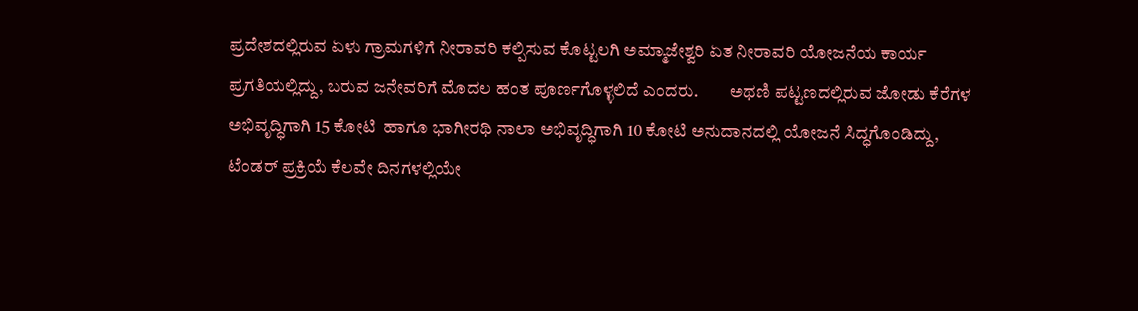ಪ್ರದೇಶದಲ್ಲಿರುವ ಏಳು ಗ್ರಾಮಗಳಿಗೆ ನೀರಾವರಿ ಕಲ್ಪಿಸುವ ಕೊಟ್ಟಲಗಿ ಅಮ್ಮಾಜೇಶ್ವರಿ ಏತ ನೀರಾವರಿ ಯೋಜನೆಯ ಕಾರ್ಯ ಪ್ರಗತಿಯಲ್ಲಿದ್ದು, ಬರುವ ಜನೇವರಿಗೆ ಮೊದಲ ಹಂತ ಪೂರ್ಣಗೊಳ್ಳಲಿದೆ ಎಂದರು.         ಅಥಣಿ ಪಟ್ಟಣದಲ್ಲಿರುವ ಜೋಡು ಕೆರೆಗಳ ಅಭಿವೃದ್ಧಿಗಾಗಿ 15 ಕೋಟಿ  ಹಾಗೂ ಭಾಗೀರಥಿ ನಾಲಾ ಅಭಿವೃದ್ಧಿಗಾಗಿ 10 ಕೋಟಿ ಅನುದಾನದಲ್ಲಿ ಯೋಜನೆ ಸಿದ್ಧಗೊಂಡಿದ್ದು, ಟೆಂಡರ್ ಪ್ರಕ್ರಿಯೆ ಕೆಲವೇ ದಿನಗಳಲ್ಲಿಯೇ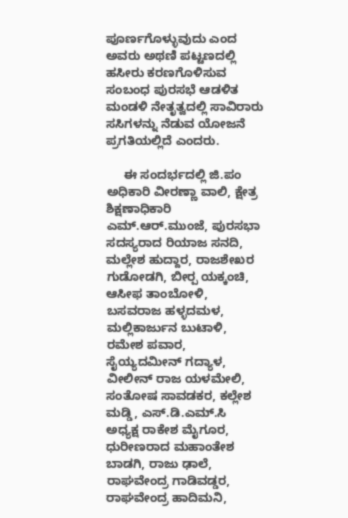ಪೂರ್ಣಗೊಳ್ಳುವುದು ಎಂದ ಅವರು ಅಥಣಿ ಪಟ್ಟಣದಲ್ಲಿ ಹಸೀರು ಕರಣಗೊಳಿಸುವ ಸಂಬಂಧ ಪುರಸಭೆ ಆಡಳಿತ ಮಂಡಳಿ ನೇತೃತ್ವದಲ್ಲಿ ಸಾವಿರಾರು ಸಸಿಗಳನ್ನು ನೆಡುವ ಯೋಜನೆ ಪ್ರಗತಿಯಲ್ಲಿದೆ ಎಂದರು.

     ಈ ಸಂದರ್ಭದಲ್ಲಿ ಜಿ.ಪಂ ಅಧಿಕಾರಿ ವೀರಣ್ಣಾ ವಾಲಿ, ಕ್ಷೇತ್ರ ಶಿಕ್ಷಣಾಧಿಕಾರಿ ಎಮ್‌.ಆರ್‌.ಮುಂಜೆ, ಪುರಸಭಾ ಸದಸ್ಯರಾದ ರಿಯಾಜ ಸನದಿ, ಮಲ್ಲೇಶ ಹುದ್ದಾರ, ರಾಜಶೇಖರ ಗುಡೋಡಗಿ, ಬೀರ‍್ಪ ಯಕ್ಕಂಚಿ, ಆಸೀಫ ತಾಂಬೋಳಿ, ಬಸವರಾಜ ಹಳ್ಳದಮಳ, ಮಲ್ಲಿಕಾರ್ಜುನ ಬುಟಾಳಿ, ರಮೇಶ ಪವಾರ, ಸೈಯ್ಯದಮೀನ್ ಗದ್ಯಾಳ, ವೀಲೀನ್ ರಾಜ ಯಳಮೇಲಿ, ಸಂತೋಷ ಸಾವಡಕರ, ಕಲ್ಲೇಶ ಮಡ್ಡಿ, ಎಸ್‌.ಡಿ.ಎಮ್‌.ಸಿ  ಅಧ್ಯಕ್ಷ ರಾಕೇಶ ಮೈಗೂರ, ಧುರೀಣರಾದ ಮಹಾಂತೇಶ ಬಾಡಗಿ, ರಾಜು ಢಾಲೆ, ರಾಘವೇಂದ್ರ ಗಾಡಿವಡ್ಡರ, ರಾಘವೇಂದ್ರ ಹಾದಿಮನಿ,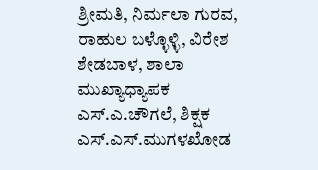ಶ್ರೀಮತಿ, ನಿರ್ಮಲಾ ಗುರವ, ರಾಹುಲ ಬಳ್ಳೊಳ್ಳಿ, ವಿರೇಶ ಶೇಡಬಾಳ, ಶಾಲಾ ಮುಖ್ಯಾಧ್ಯಾಪಕ ಎಸ್‌.ಎ.ಚೌಗಲೆ, ಶಿಕ್ಷಕ ಎಸ್‌.ಎಸ್‌.ಮುಗಳಖೋಡ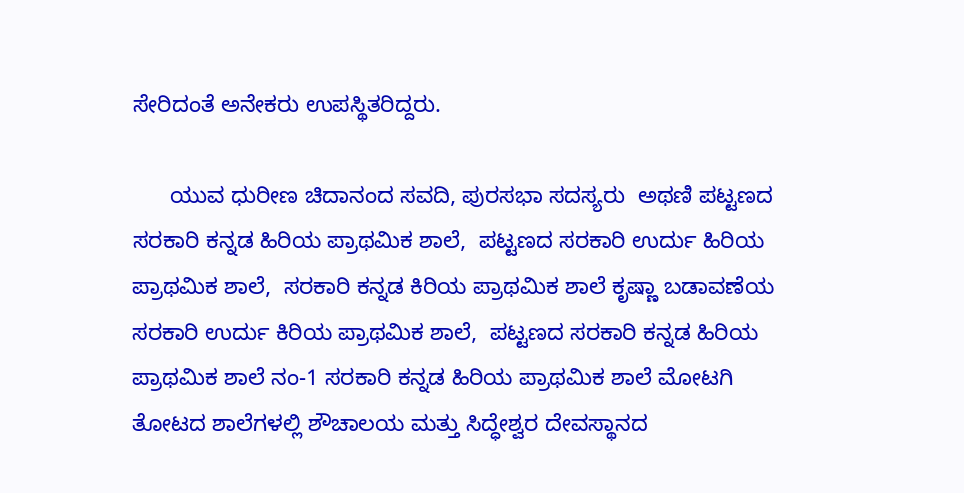ಸೇರಿದಂತೆ ಅನೇಕರು ಉಪಸ್ಥಿತರಿದ್ದರು.

      ಯುವ ಧುರೀಣ ಚಿದಾನಂದ ಸವದಿ, ಪುರಸಭಾ ಸದಸ್ಯರು  ಅಥಣಿ ಪಟ್ಟಣದ ಸರಕಾರಿ ಕನ್ನಡ ಹಿರಿಯ ಪ್ರಾಥಮಿಕ ಶಾಲೆ,  ಪಟ್ಟಣದ ಸರಕಾರಿ ಉರ್ದು ಹಿರಿಯ ಪ್ರಾಥಮಿಕ ಶಾಲೆ,  ಸರಕಾರಿ ಕನ್ನಡ ಕಿರಿಯ ಪ್ರಾಥಮಿಕ ಶಾಲೆ ಕೃಷ್ಣಾ ಬಡಾವಣೆಯ   ಸರಕಾರಿ ಉರ್ದು ಕಿರಿಯ ಪ್ರಾಥಮಿಕ ಶಾಲೆ,  ಪಟ್ಟಣದ ಸರಕಾರಿ ಕನ್ನಡ ಹಿರಿಯ ಪ್ರಾಥಮಿಕ ಶಾಲೆ ನಂ-1 ಸರಕಾರಿ ಕನ್ನಡ ಹಿರಿಯ ಪ್ರಾಥಮಿಕ ಶಾಲೆ ಮೋಟಗಿ ತೋಟದ ಶಾಲೆಗಳಲ್ಲಿ ಶೌಚಾಲಯ ಮತ್ತು ಸಿದ್ಧೇಶ್ವರ ದೇವಸ್ಥಾನದ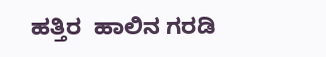ಹತ್ತಿರ  ಹಾಲಿನ ಗರಡಿ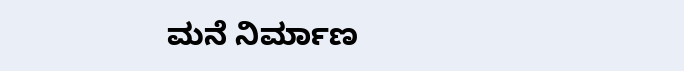ಮನೆ ನಿರ್ಮಾಣ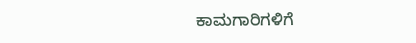ಕಾಮಗಾರಿಗಳಿಗೆ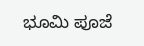ಭೂಮಿ ಪೂಜೆ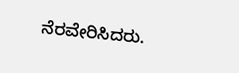ನೆರವೇರಿಸಿದರು.